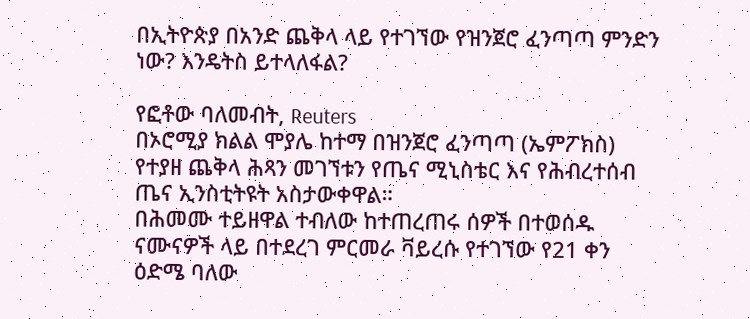በኢትዮጵያ በአንድ ጨቅላ ላይ የተገኘው የዝንጀሮ ፈንጣጣ ምንድን ነው? እንዴትስ ይተላለፋል?

የፎቶው ባለመብት, Reuters
በኦሮሚያ ክልል ሞያሌ ከተማ በዝንጀሮ ፈንጣጣ (ኤምፖክስ) የተያዘ ጨቅላ ሕጻን መገኘቱን የጤና ሚኒስቴር እና የሕብረተሰብ ጤና ኢንስቲትዩት አስታውቀዋል።
በሕመሙ ተይዘዋል ተብለው ከተጠረጠሩ ሰዎች በተወሰዱ ናሙናዎች ላይ በተደረገ ምርመራ ቫይረሱ የተገኘው የ21 ቀን ዕድሜ ባለው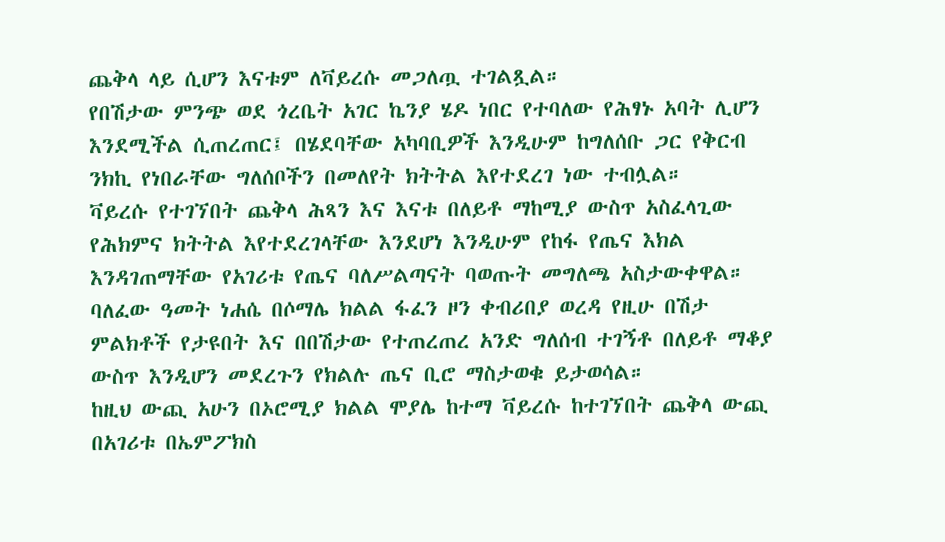ጨቅላ ላይ ሲሆን እናቱም ለቫይረሱ መጋለጧ ተገልጿል።
የበሽታው ምንጭ ወደ ጎረቤት አገር ኬንያ ሄዶ ነበር የተባለው የሕፃኑ አባት ሊሆን እንደሚችል ሲጠረጠር፤ በሄደባቸው አካባቢዎች እንዲሁም ከግለሰቡ ጋር የቅርብ ንክኪ የነበራቸው ግለሰቦችን በመለየት ክትትል እየተደረገ ነው ተብሏል።
ቫይረሱ የተገኘበት ጨቅላ ሕጻን እና እናቱ በለይቶ ማከሚያ ውስጥ አስፈላጊው የሕክምና ክትትል እየተደረገላቸው እንደሆነ እንዲሁም የከፋ የጤና እክል እንዳገጠማቸው የአገሪቱ የጤና ባለሥልጣናት ባወጡት መግለጫ አስታውቀዋል።
ባለፈው ዓመት ነሐሴ በሶማሌ ክልል ፋፈን ዞን ቀብሪበያ ወረዳ የዚሁ በሽታ ምልክቶች የታዩበት እና በበሽታው የተጠረጠረ አንድ ግለሰብ ተገኝቶ በለይቶ ማቆያ ውስጥ እንዲሆን መደረጉን የክልሉ ጤና ቢሮ ማስታወቁ ይታወሳል።
ከዚህ ውጪ አሁን በኦሮሚያ ክልል ሞያሌ ከተማ ቫይረሱ ከተገኘበት ጨቅላ ውጪ በአገሪቱ በኤምፖክስ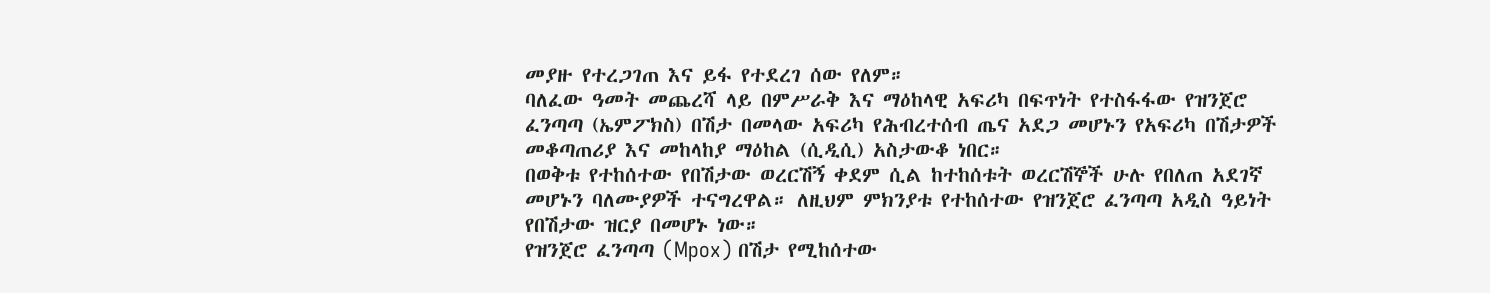መያዙ የተረጋገጠ እና ይፋ የተደረገ ሰው የለም።
ባለፈው ዓመት መጨረሻ ላይ በምሥራቅ እና ማዕከላዊ አፍሪካ በፍጥነት የተስፋፋው የዝንጀሮ ፈንጣጣ (ኤምፖክስ) በሽታ በመላው አፍሪካ የሕብረተሰብ ጤና አደጋ መሆኑን የአፍሪካ በሽታዎች መቆጣጠሪያ እና መከላከያ ማዕከል (ሲዲሲ) አስታውቆ ነበር።
በወቅቱ የተከሰተው የበሽታው ወረርሽኝ ቀደም ሲል ከተከሰቱት ወረርሽኞች ሁሉ የበለጠ አደገኛ መሆኑን ባለሙያዎች ተናግረዋል። ለዚህም ምክንያቱ የተከሰተው የዝንጀሮ ፈንጣጣ አዲስ ዓይነት የበሽታው ዝርያ በመሆኑ ነው።
የዝንጀሮ ፈንጣጣ (Mpox) በሽታ የሚከሰተው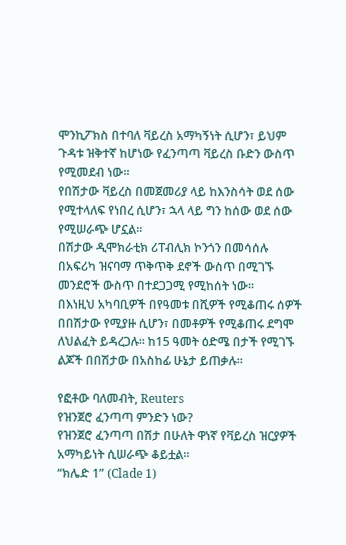ሞንኪፖክስ በተባለ ቫይረስ አማካኝነት ሲሆን፣ ይህም ጉዳቱ ዝቅተኛ ከሆነው የፈንጣጣ ቫይረስ ቡድን ውስጥ የሚመደብ ነው።
የበሽታው ቫይረስ በመጀመሪያ ላይ ከእንስሳት ወደ ሰው የሚተላለፍ የነበረ ሲሆን፣ ኋላ ላይ ግን ከሰው ወደ ሰው የሚሠራጭ ሆኗል።
በሽታው ዲሞክራቲክ ሪፐብሊክ ኮንጎን በመሳሰሉ በአፍሪካ ዝናባማ ጥቅጥቅ ደኖች ውስጥ በሚገኙ መንደሮች ውስጥ በተደጋጋሚ የሚከሰት ነው።
በእነዚህ አካባቢዎች በየዓመቱ በሺዎች የሚቆጠሩ ሰዎች በበሽታው የሚያዙ ሲሆን፣ በመቶዎች የሚቆጠሩ ደግሞ ለህልፈት ይዳረጋሉ። ከ15 ዓመት ዕድሜ በታች የሚገኙ ልጆች በበሽታው በአስከፊ ሁኔታ ይጠቃሉ።

የፎቶው ባለመብት, Reuters
የዝንጀሮ ፈንጣጣ ምንድን ነው?
የዝንጀሮ ፈንጣጣ በሽታ በሁለት ዋነኛ የቫይረስ ዝርያዎች አማካይነት ሲሠራጭ ቆይቷል።
“ክሌድ 1” (Clade 1)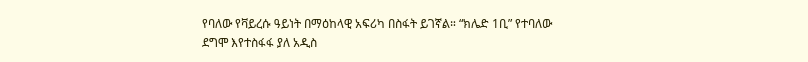የባለው የቫይረሱ ዓይነት በማዕከላዊ አፍሪካ በስፋት ይገኛል። “ክሌድ 1ቢ” የተባለው ደግሞ እየተስፋፋ ያለ አዲስ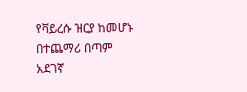የቫይረሱ ዝርያ ከመሆኑ በተጨማሪ በጣም አደገኛ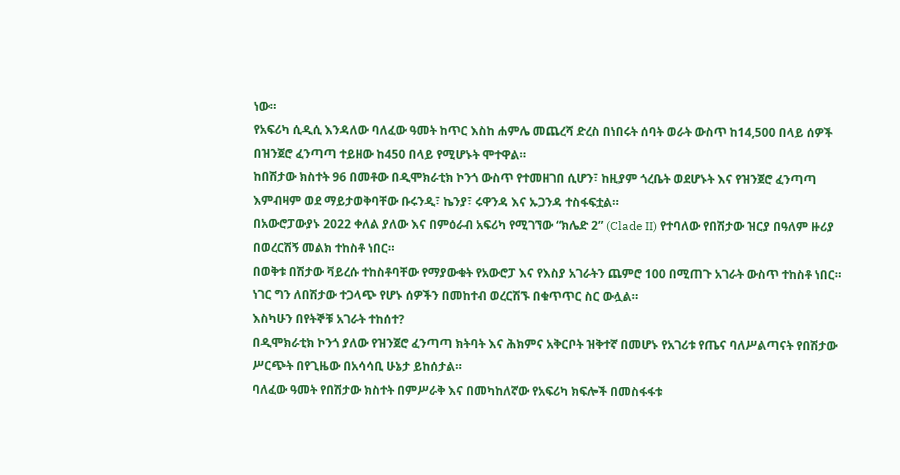ነው።
የአፍሪካ ሲዲሲ እንዳለው ባለፈው ዓመት ከጥር እስከ ሐምሌ መጨረሻ ድረስ በነበሩት ሰባት ወራት ውስጥ ከ14,500 በላይ ሰዎች በዝንጀሮ ፈንጣጣ ተይዘው ከ450 በላይ የሚሆኑት ሞተዋል።
ከበሽታው ክስተት 96 በመቶው በዲሞክራቲክ ኮንጎ ውስጥ የተመዘገበ ሲሆን፣ ከዚያም ጎረቤት ወደሆኑት እና የዝንጀሮ ፈንጣጣ እምብዛም ወደ ማይታወቅባቸው ቡሩንዲ፣ ኬንያ፣ ሩዋንዳ እና ኡጋንዳ ተስፋፍቷል።
በአውሮፓውያኑ 2022 ቀለል ያለው እና በምዕራብ አፍሪካ የሚገኘው “ክሌድ 2” (Clade II) የተባለው የበሽታው ዝርያ በዓለም ዙሪያ በወረርሽኝ መልክ ተከስቶ ነበር።
በወቅቱ በሽታው ቫይረሱ ተከስቶባቸው የማያውቁት የአውሮፓ እና የእስያ አገራትን ጨምሮ 100 በሚጠጉ አገራት ውስጥ ተከስቶ ነበር። ነገር ግን ለበሽታው ተጋላጭ የሆኑ ሰዎችን በመከተብ ወረርሽኙ በቁጥጥር ስር ውሏል።
እስካሁን በየትኞቹ አገራት ተከሰተ?
በዲሞክራቲክ ኮንጎ ያለው የዝንጀሮ ፈንጣጣ ክትባት እና ሕክምና አቅርቦት ዝቅተኛ በመሆኑ የአገሪቱ የጤና ባለሥልጣናት የበሽታው ሥርጭት በየጊዜው በአሳሳቢ ሁኔታ ይከሰታል።
ባለፈው ዓመት የበሽታው ክስተት በምሥራቅ እና በመካከለኛው የአፍሪካ ክፍሎች በመስፋፋቱ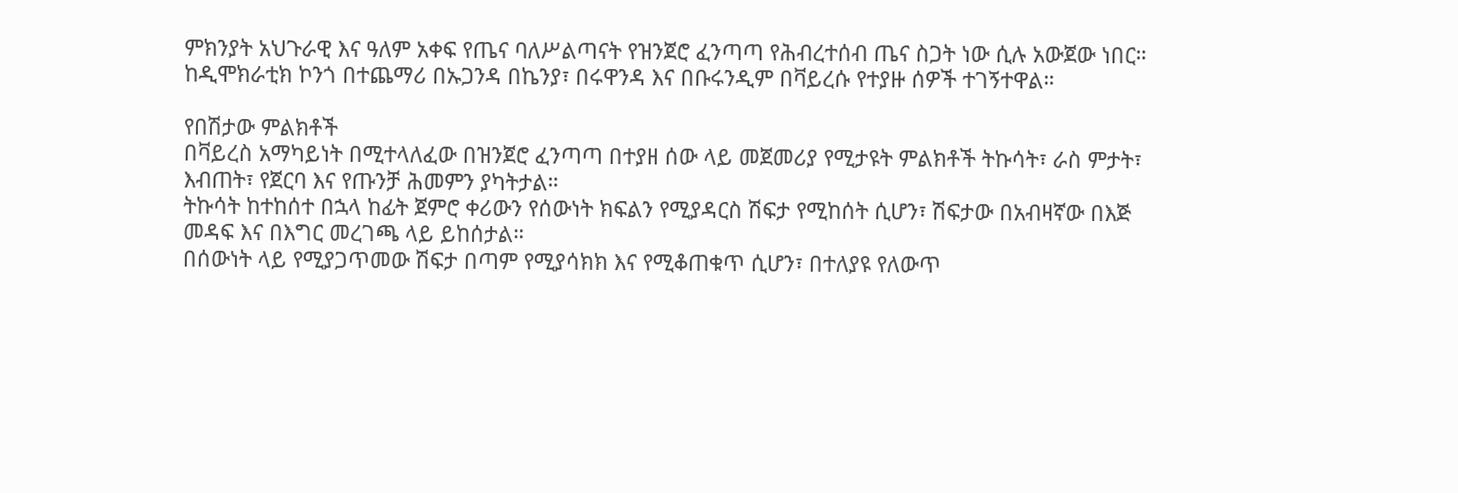ምክንያት አህጉራዊ እና ዓለም አቀፍ የጤና ባለሥልጣናት የዝንጀሮ ፈንጣጣ የሕብረተሰብ ጤና ስጋት ነው ሲሉ አውጀው ነበር።
ከዲሞክራቲክ ኮንጎ በተጨማሪ በኡጋንዳ በኬንያ፣ በሩዋንዳ እና በቡሩንዲም በቫይረሱ የተያዙ ሰዎች ተገኝተዋል።

የበሽታው ምልክቶች
በቫይረስ አማካይነት በሚተላለፈው በዝንጀሮ ፈንጣጣ በተያዘ ሰው ላይ መጀመሪያ የሚታዩት ምልክቶች ትኩሳት፣ ራስ ምታት፣ እብጠት፣ የጀርባ እና የጡንቻ ሕመምን ያካትታል።
ትኩሳት ከተከሰተ በኋላ ከፊት ጀምሮ ቀሪውን የሰውነት ክፍልን የሚያዳርስ ሽፍታ የሚከሰት ሲሆን፣ ሽፍታው በአብዛኛው በእጅ መዳፍ እና በእግር መረገጫ ላይ ይከሰታል።
በሰውነት ላይ የሚያጋጥመው ሽፍታ በጣም የሚያሳክክ እና የሚቆጠቁጥ ሲሆን፣ በተለያዩ የለውጥ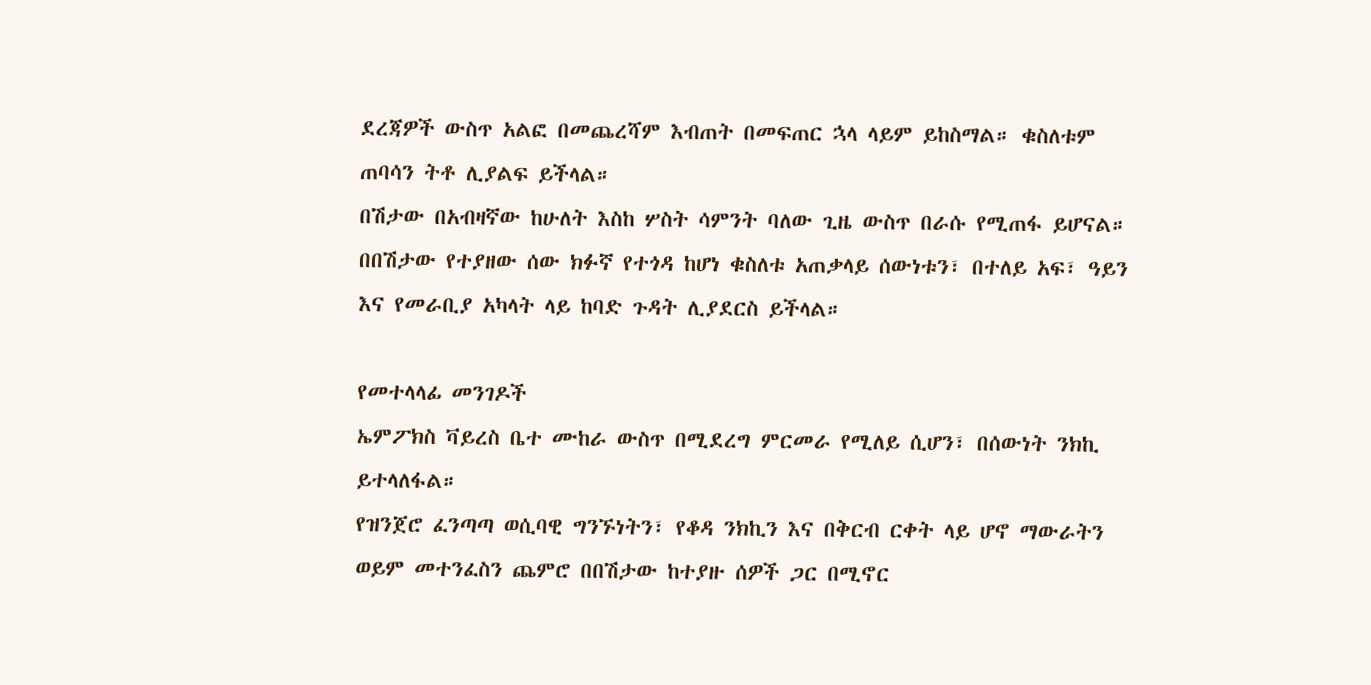ደረጃዎች ውስጥ አልፎ በመጨረሻም እብጠት በመፍጠር ኋላ ላይም ይከስማል። ቁስለቱም ጠባሳን ትቶ ሊያልፍ ይችላል።
በሽታው በአብዛኛው ከሁለት እስከ ሦስት ሳምንት ባለው ጊዜ ውስጥ በራሱ የሚጠፋ ይሆናል።
በበሽታው የተያዘው ሰው ክፉኛ የተጎዳ ከሆነ ቁስለቱ አጠቃላይ ሰውነቱን፣ በተለይ አፍ፣ ዓይን እና የመራቢያ አካላት ላይ ከባድ ጉዳት ሊያደርስ ይችላል።

የመተላላፊ መንገዶች
ኤምፖክስ ቫይረስ ቤተ ሙከራ ውስጥ በሚደረግ ምርመራ የሚለይ ሲሆን፣ በሰውነት ንክኪ ይተላለፋል።
የዝንጀሮ ፈንጣጣ ወሲባዊ ግንኙነትን፣ የቆዳ ንክኪን እና በቅርብ ርቀት ላይ ሆኖ ማውራትን ወይም መተንፈስን ጨምሮ በበሽታው ከተያዙ ሰዎች ጋር በሚኖር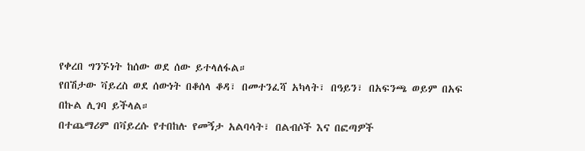የቀረበ ግንኙነት ከሰው ወደ ሰው ይተላለፋል።
የበሽታው ቫይረስ ወደ ሰውነት በቆሰላ ቆዳ፣ በመተንፈሻ አካላት፣ በዓይን፣ በአፍንጫ ወይም በአፍ በኩል ሊገባ ይችላል።
በተጨማሪም በቫይረሱ የተበከሉ የመኝታ አልባሳት፣ በልብሶች እና በፎጣዎች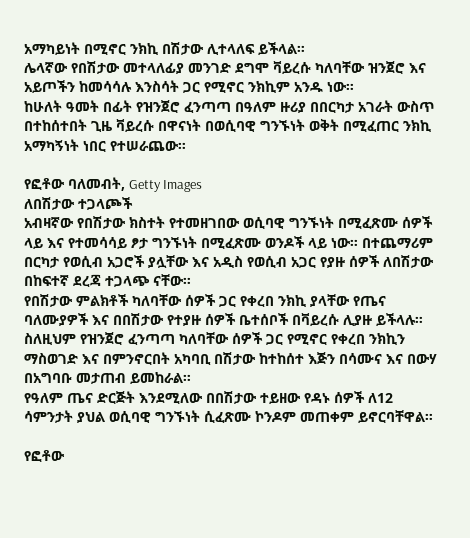አማካይነት በሚኖር ንክኪ በሽታው ሊተላለፍ ይችላል።
ሌላኛው የበሽታው መተላለፊያ መንገድ ደግሞ ቫይረሱ ካለባቸው ዝንጀሮ እና አይጦችን ከመሳሳሉ እንስሳት ጋር የሚኖር ንክኪም አንዱ ነው።
ከሁለት ዓመት በፊት የዝንጀሮ ፈንጣጣ በዓለም ዙሪያ በበርካታ አገራት ውስጥ በተከሰተበት ጊዜ ቫይረሱ በዋናነት በወሲባዊ ግንኙነት ወቅት በሚፈጠር ንክኪ አማካኝነት ነበር የተሠራጨው።

የፎቶው ባለመብት, Getty Images
ለበሽታው ተጋላጮች
አብዛኛው የበሽታው ክስተት የተመዘገበው ወሲባዊ ግንኙነት በሚፈጽሙ ሰዎች ላይ እና የተመሳሳይ ፆታ ግንኙነት በሚፈጽሙ ወንዶች ላይ ነው። በተጨማሪም በርካታ የወሲብ አጋሮች ያሏቸው እና አዲስ የወሲብ አጋር የያዙ ሰዎች ለበሽታው በከፍተኛ ደረጃ ተጋላጭ ናቸው።
የበሽታው ምልክቶች ካለባቸው ሰዎች ጋር የቀረበ ንክኪ ያላቸው የጤና ባለሙያዎች እና በበሽታው የተያዙ ሰዎች ቤተሰቦች በቫይረሱ ሊያዙ ይችላሉ።
ስለዚህም የዝንጀሮ ፈንጣጣ ካለባቸው ሰዎች ጋር የሚኖር የቀረበ ንክኪን ማስወገድ እና በምንኖርበት አካባቢ በሽታው ከተከሰተ እጅን በሳሙና እና በውሃ በአግባቡ መታጠብ ይመከራል።
የዓለም ጤና ድርጅት እንደሚለው በበሽታው ተይዘው የዳኑ ሰዎች ለ12 ሳምንታት ያህል ወሲባዊ ግንኙነት ሲፈጽሙ ኮንዶም መጠቀም ይኖርባቸዋል።

የፎቶው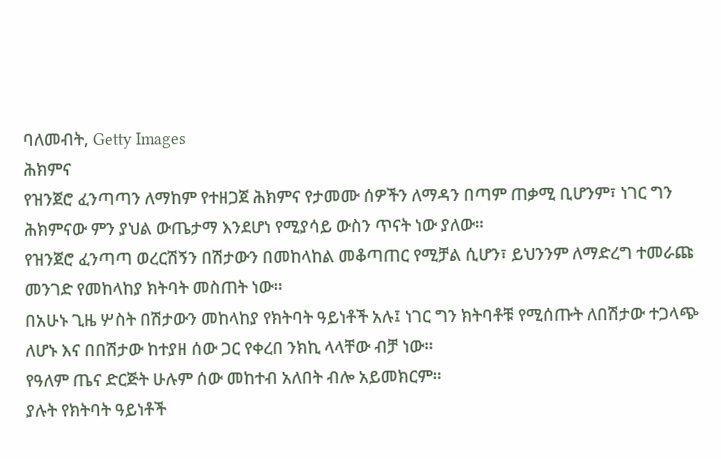ባለመብት, Getty Images
ሕክምና
የዝንጀሮ ፈንጣጣን ለማከም የተዘጋጀ ሕክምና የታመሙ ሰዎችን ለማዳን በጣም ጠቃሚ ቢሆንም፣ ነገር ግን ሕክምናው ምን ያህል ውጤታማ እንደሆነ የሚያሳይ ውስን ጥናት ነው ያለው።
የዝንጀሮ ፈንጣጣ ወረርሽኝን በሽታውን በመከላከል መቆጣጠር የሚቻል ሲሆን፣ ይህንንም ለማድረግ ተመራጩ መንገድ የመከላከያ ክትባት መስጠት ነው።
በአሁኑ ጊዜ ሦስት በሽታውን መከላከያ የክትባት ዓይነቶች አሉ፤ ነገር ግን ክትባቶቹ የሚሰጡት ለበሽታው ተጋላጭ ለሆኑ እና በበሽታው ከተያዘ ሰው ጋር የቀረበ ንክኪ ላላቸው ብቻ ነው።
የዓለም ጤና ድርጅት ሁሉም ሰው መከተብ አለበት ብሎ አይመክርም።
ያሉት የክትባት ዓይነቶች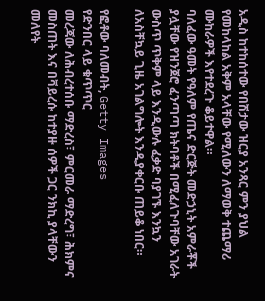አዲስ ከተከሰተው የበሽታው ዝርያ አንጻር ምን ያህል የመከላከል አቅም አላቸው የሚለውን ለማወቅ ተጨማሪ ሙከራዎች እየተደረጉ ቆይተዋል።
ባለፈው ዓመት የዓለም የጤና ድርጅት መድኃኒት አምራቾች ያሏቸው የዝንጀሮ ፈንጣጣ ክትባቶች በሚፈለጉባቸው አገራት ውስጥ ጥቅም ላይ እንዲውሉ ፈቃድ ባያገኙ እንኳን ለአስቸኳይ ጊዜ አገልግሎት እንዲያቀርቡ ጠይቆ ነበር።

የፎቶው ባለመብት, Getty Images
የድንበር ላይ ቁጥጥር
መረጃው ለሕብረተሰቡ ማድረስ፣ ምርመራ ማድረግ፣ ሕክምና መስጠት እና በቫይረሱ ከተያዙ ሰዎች ጋር ንክኪ ያላቸውን መለየት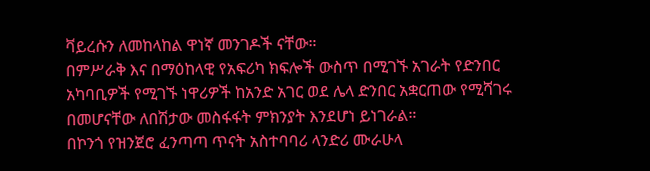ቫይረሱን ለመከላከል ዋነኛ መንገዶች ናቸው።
በምሥራቅ እና በማዕከላዊ የአፍሪካ ክፍሎች ውስጥ በሚገኙ አገራት የድንበር አካባቢዎች የሚገኙ ነዋሪዎች ከአንድ አገር ወደ ሌላ ድንበር አቋርጠው የሚሻገሩ በመሆናቸው ለበሽታው መስፋፋት ምክንያት እንደሆነ ይነገራል።
በኮንጎ የዝንጀሮ ፈንጣጣ ጥናት አስተባባሪ ላንድሪ ሙራሁላ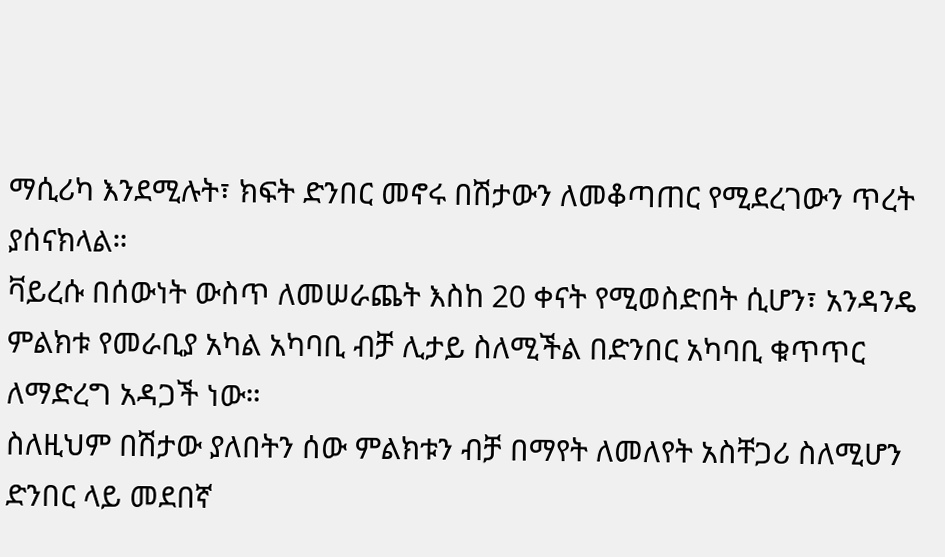ማሲሪካ እንደሚሉት፣ ክፍት ድንበር መኖሩ በሽታውን ለመቆጣጠር የሚደረገውን ጥረት ያሰናክላል።
ቫይረሱ በሰውነት ውስጥ ለመሠራጨት እስከ 20 ቀናት የሚወስድበት ሲሆን፣ አንዳንዴ ምልክቱ የመራቢያ አካል አካባቢ ብቻ ሊታይ ስለሚችል በድንበር አካባቢ ቁጥጥር ለማድረግ አዳጋች ነው።
ስለዚህም በሽታው ያለበትን ሰው ምልክቱን ብቻ በማየት ለመለየት አስቸጋሪ ስለሚሆን ድንበር ላይ መደበኛ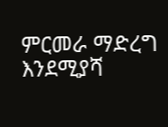ምርመራ ማድረግ እንደሚያሻ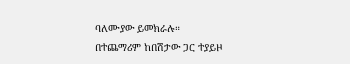ባለሙያው ይመክራሉ።
በተጨማሪም ከበሽታው ጋር ተያይዞ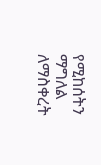የሚከሰትን ማግለል ለማስቀረት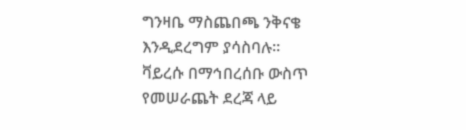ግንዛቤ ማስጨበጫ ንቅናቄ እንዲደረግም ያሳስባሉ።
ቫይረሱ በማኅበረሰቡ ውስጥ የመሠራጨት ደረጃ ላይ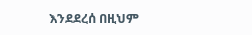እንደደረሰ በዚህም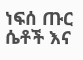ነፍሰ ጡር ሴቶች እና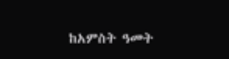ከአምስት ዓመት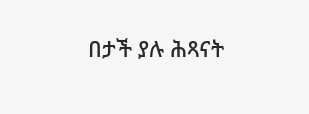በታች ያሉ ሕጻናት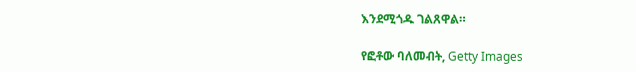እንደሚጎዱ ገልጸዋል።

የፎቶው ባለመብት, Getty Images